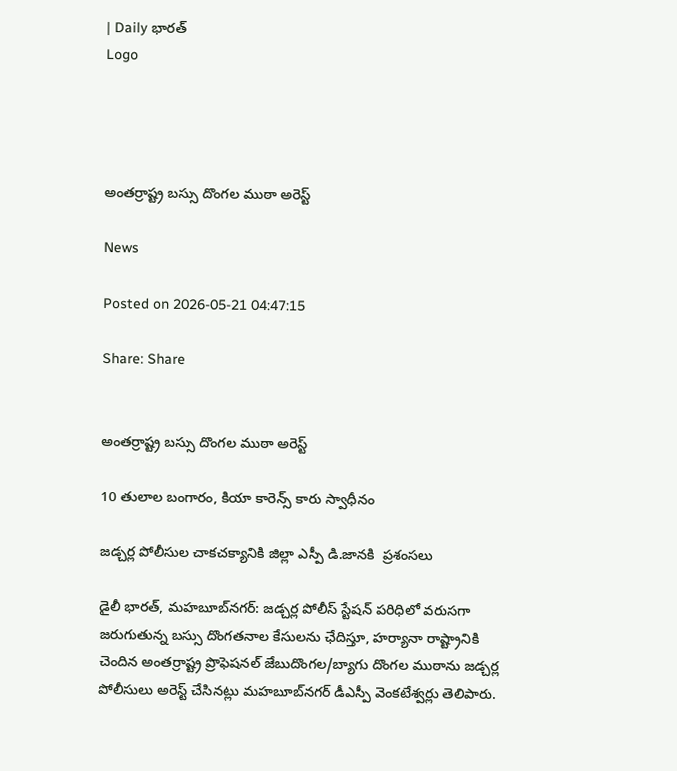| Daily భారత్
Logo




అంతర్రాష్ట్ర బస్సు దొంగల ముఠా అరెస్ట్

News

Posted on 2026-05-21 04:47:15

Share: Share


అంతర్రాష్ట్ర బస్సు దొంగల ముఠా అరెస్ట్

10 తులాల బంగారం, కియా కారెన్స్ కారు స్వాధీనం

జడ్చర్ల పోలీసుల చాకచక్యానికి జిల్లా ఎస్పీ డి.జానకి  ప్రశంసలు

డైలీ భారత్, మహబూబ్‌నగర్: జడ్చర్ల పోలీస్ స్టేషన్ పరిధిలో వరుసగా జరుగుతున్న బస్సు దొంగతనాల కేసులను ఛేదిస్తూ, హర్యానా రాష్ట్రానికి చెందిన అంతర్రాష్ట్ర ప్రొఫెషనల్ జేబుదొంగల/బ్యాగు దొంగల ముఠాను జడ్చర్ల పోలీసులు అరెస్ట్ చేసినట్లు మహబూబ్‌నగర్ డీఎస్పీ వెంకటేశ్వర్లు తెలిపారు.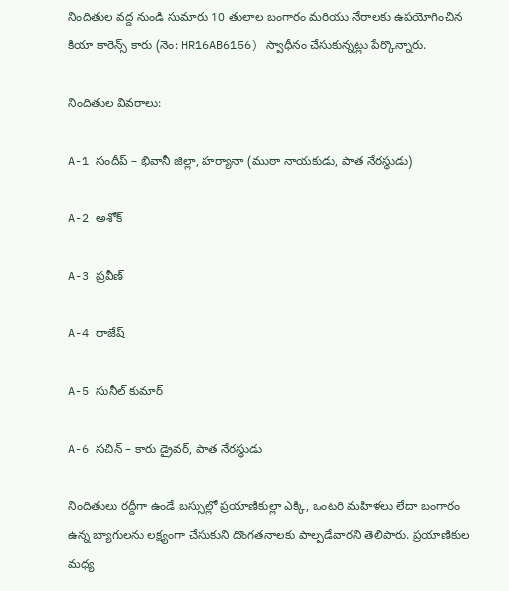నిందితుల వద్ద నుండి సుమారు 10 తులాల బంగారం మరియు నేరాలకు ఉపయోగించిన కియా కారెన్స్ కారు (నెం: HR16AB6156) స్వాధీనం చేసుకున్నట్లు పేర్కొన్నారు.

నిందితుల వివరాలు:

A-1 సందీప్ – భివానీ జిల్లా, హర్యానా (ముఠా నాయకుడు, పాత నేరస్థుడు)

A-2 అశోక్

A-3 ప్రవీణ్

A-4 రాజేష్

A-5 సునీల్ కుమార్

A-6 సచిన్ – కారు డ్రైవర్, పాత నేరస్థుడు

నిందితులు రద్దీగా ఉండే బస్సుల్లో ప్రయాణికుల్లా ఎక్కి, ఒంటరి మహిళలు లేదా బంగారం ఉన్న బ్యాగులను లక్ష్యంగా చేసుకుని దొంగతనాలకు పాల్పడేవారని తెలిపారు. ప్రయాణికుల మధ్య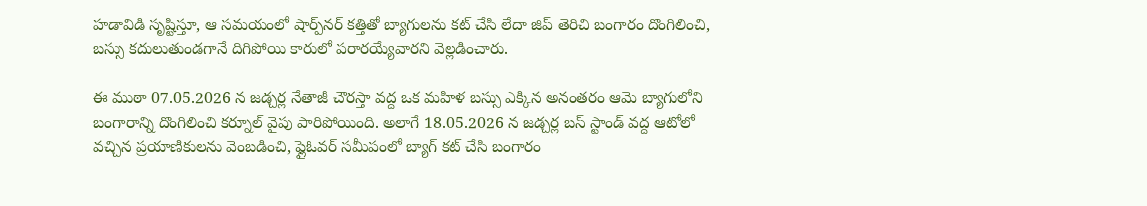హడావిడి సృష్టిస్తూ, ఆ సమయంలో షార్ప్‌నర్ కత్తితో బ్యాగులను కట్ చేసి లేదా జిప్ తెరిచి బంగారం దొంగిలించి, బస్సు కదులుతుండగానే దిగిపోయి కారులో పరారయ్యేవారని వెల్లడించారు.

ఈ ముఠా 07.05.2026 న జడ్చర్ల నేతాజీ చౌరస్తా వద్ద ఒక మహిళ బస్సు ఎక్కిన అనంతరం ఆమె బ్యాగులోని బంగారాన్ని దొంగిలించి కర్నూల్ వైపు పారిపోయింది. అలాగే 18.05.2026 న జడ్చర్ల బస్ స్టాండ్ వద్ద ఆటోలో వచ్చిన ప్రయాణికులను వెంబడించి, ఫ్లైఓవర్ సమీపంలో బ్యాగ్ కట్ చేసి బంగారం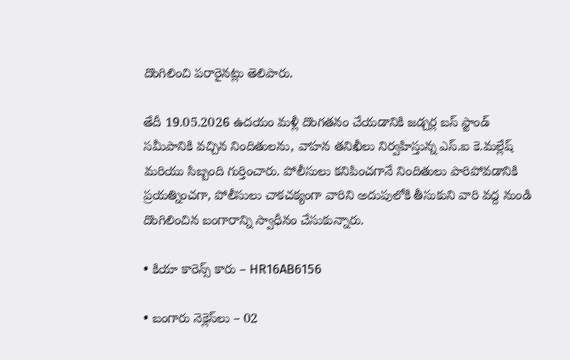దొంగిలించి పరారైనట్లు తెలిపారు.

తేదీ 19.05.2026 ఉదయం మళ్లీ దొంగతనం చేయడానికి జడ్చర్ల బస్ స్టాండ్ సమీపానికి వచ్చిన నిందితులను, వాహన తనిఖీలు నిర్వహిస్తున్న ఎస్‌.ఐ కె.మల్లేష్ మరియు సిబ్బంది గుర్తించారు. పోలీసులు కనిపించగానే నిందితులు పారిపోవడానికి ప్రయత్నించగా, పోలీసులు చాకచక్యంగా వారిని అదుపులోకి తీసుకుని వారి వద్ద నుండి దొంగిలించిన బంగారాన్ని స్వాధీనం చేసుకున్నారు.

• కియా కారెన్స్ కారు – HR16AB6156

• బంగారు నెక్లెస్‌లు – 02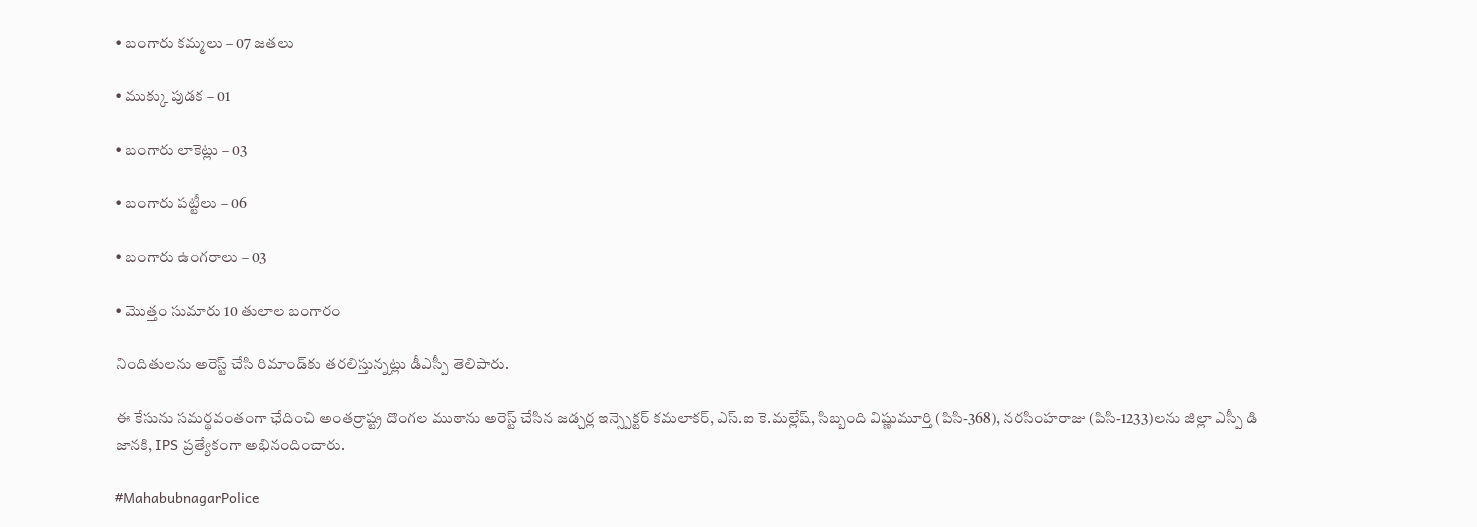• బంగారు కమ్మలు – 07 జతలు

• ముక్కు పుడక – 01

• బంగారు లాకెట్లు – 03

• బంగారు పట్టీలు – 06

• బంగారు ఉంగరాలు – 03

• మొత్తం సుమారు 10 తులాల బంగారం

నిందితులను అరెస్ట్ చేసి రిమాండ్‌కు తరలిస్తున్నట్లు డీఎస్పీ తెలిపారు.

ఈ కేసును సమర్థవంతంగా ఛేదించి అంతర్రాష్ట్ర దొంగల ముఠాను అరెస్ట్ చేసిన జడ్చర్ల ఇన్స్పెక్టర్ కమలాకర్, ఎస్‌.ఐ కె.మల్లేష్, సిబ్బంది విష్ణుమూర్తి (పిసి-368), నరసింహరాజు (పిసి-1233)లను జిల్లా ఎస్పీ డి జానకి, IPS ప్రత్యేకంగా అభినందించారు.

#MahabubnagarPolice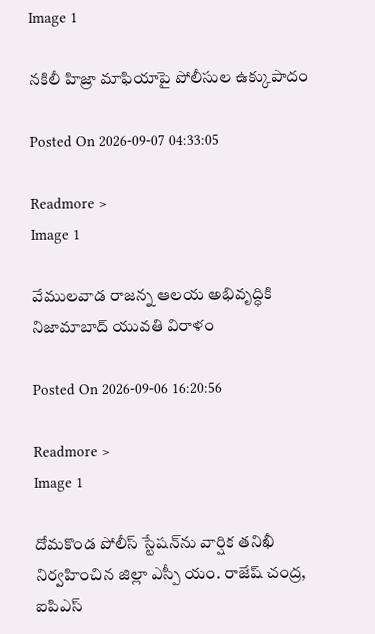Image 1

నకిలీ హిజ్రా మాఫియాపై పోలీసుల ఉక్కుపాదం

Posted On 2026-09-07 04:33:05

Readmore >
Image 1

వేములవాడ రాజన్న ఆలయ అభివృద్ధికి నిజామాబాద్ యువతి విరాళం

Posted On 2026-09-06 16:20:56

Readmore >
Image 1

దోమకొండ పోలీస్ స్టేషన్‌ను వార్షిక తనిఖీ నిర్వహించిన జిల్లా ఎస్పీ యం. రాజేష్ చంద్ర, ఐపిఎస్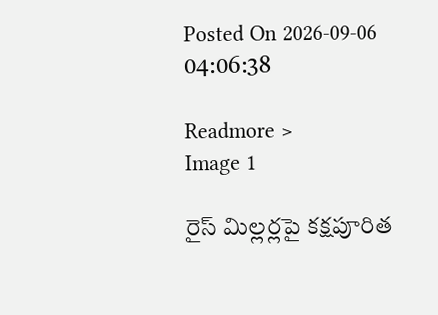Posted On 2026-09-06 04:06:38

Readmore >
Image 1

రైస్ మిల్లర్లపై కక్షపూరిత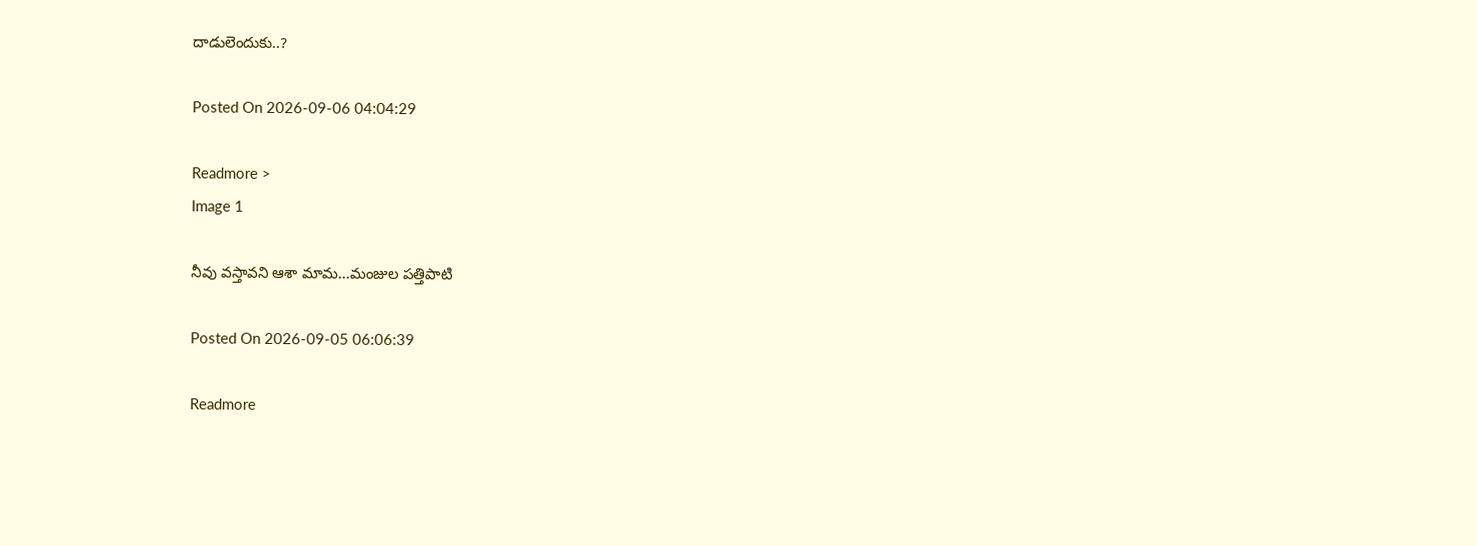దాడులెందుకు..?

Posted On 2026-09-06 04:04:29

Readmore >
Image 1

నీవు వస్తావని ఆశా మామ…మంజుల పత్తిపాటి

Posted On 2026-09-05 06:06:39

Readmore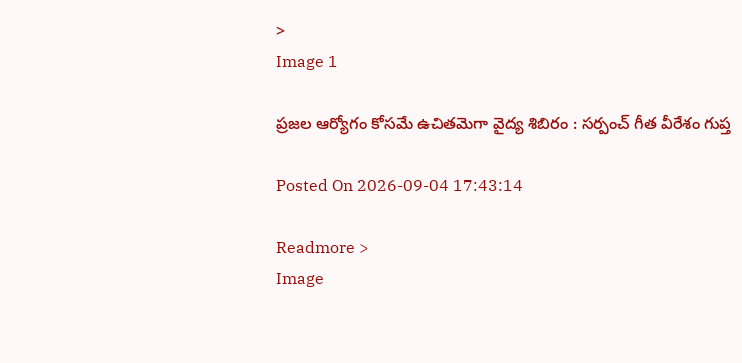>
Image 1

ప్రజల ఆర్యోగం కోసమే ఉచితమెగా వైద్య శిబిరం : సర్పంచ్ గీత వీరేశం గుప్త

Posted On 2026-09-04 17:43:14

Readmore >
Image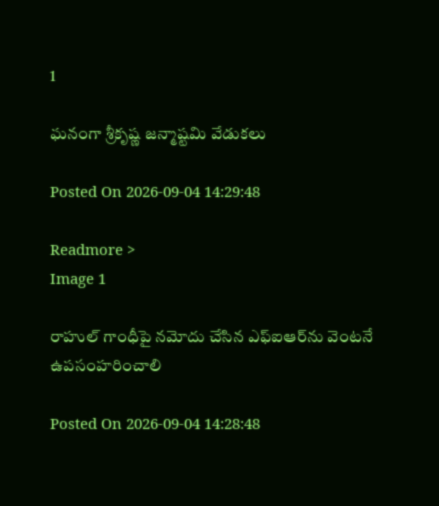1

ఘనంగా శ్రీకృష్ణ జన్మాష్టమి వేడుకలు

Posted On 2026-09-04 14:29:48

Readmore >
Image 1

రాహుల్ గాంధీపై నమోదు చేసిన ఎఫ్‌ఐఆర్‌ను వెంటనే ఉపసంహరించాలి

Posted On 2026-09-04 14:28:48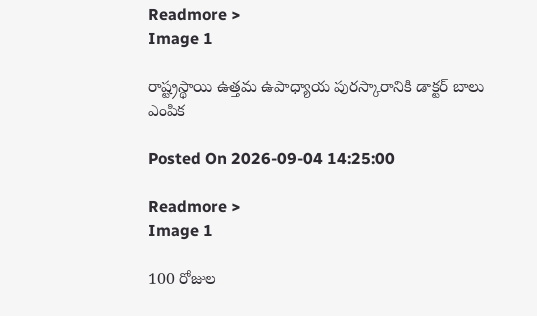Readmore >
Image 1

రాష్ట్రస్థాయి ఉత్తమ ఉపాధ్యాయ పురస్కారానికి డాక్టర్ బాలు ఎంపిక

Posted On 2026-09-04 14:25:00

Readmore >
Image 1

100 రోజుల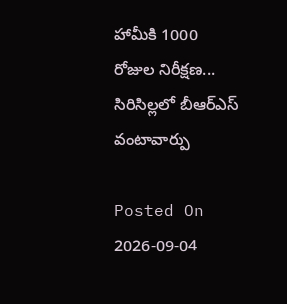హామీకి 1000 రోజుల నిరీక్షణ... సిరిసిల్లలో బీఆర్ఎస్ వంటావార్పు

Posted On 2026-09-04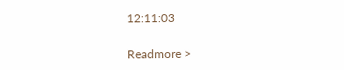12:11:03

Readmore >